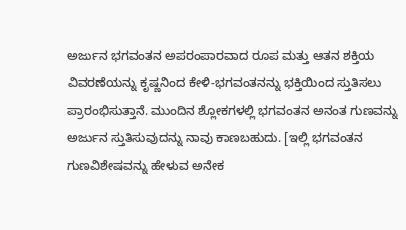ಅರ್ಜುನ ಭಗವಂತನ ಅಪರಂಪಾರವಾದ ರೂಪ ಮತ್ತು ಆತನ ಶಕ್ತಿಯ ವಿವರಣೆಯನ್ನು ಕೃಷ್ಣನಿಂದ ಕೇಳಿ-ಭಗವಂತನನ್ನು ಭಕ್ತಿಯಿಂದ ಸ್ತುತಿಸಲು ಪ್ರಾರಂಭಿಸುತ್ತಾನೆ. ಮುಂದಿನ ಶ್ಲೋಕಗಳಲ್ಲಿ ಭಗವಂತನ ಅನಂತ ಗುಣವನ್ನು ಅರ್ಜುನ ಸ್ತುತಿಸುವುದನ್ನು ನಾವು ಕಾಣಬಹುದು. [ಇಲ್ಲಿ ಭಗವಂತನ ಗುಣವಿಶೇಷವನ್ನು ಹೇಳುವ ಅನೇಕ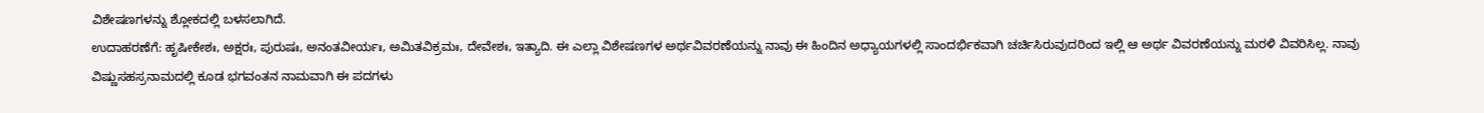ವಿಶೇಷಣಗಳನ್ನು ಶ್ಲೋಕದಲ್ಲಿ ಬಳಸಲಾಗಿದೆ.
ಉದಾಹರಣೆಗೆ: ಹೃಷೀಕೇಶಃ, ಅಕ್ಷರಃ, ಪುರುಷಃ, ಅನಂತವೀರ್ಯಃ, ಅಮಿತವಿಕ್ರಮಃ, ದೇವೇಶಃ, ಇತ್ಯಾದಿ. ಈ ಎಲ್ಲಾ ವಿಶೇಷಣಗಳ ಅರ್ಥವಿವರಣೆಯನ್ನು ನಾವು ಈ ಹಿಂದಿನ ಅಧ್ಯಾಯಗಳಲ್ಲಿ ಸಾಂದರ್ಭಿಕವಾಗಿ ಚರ್ಚಿಸಿರುವುದರಿಂದ ಇಲ್ಲಿ ಆ ಅರ್ಥ ವಿವರಣೆಯನ್ನು ಮರಳಿ ವಿವರಿಸಿಲ್ಲ. ನಾವು ವಿಷ್ಣುಸಹಸ್ರನಾಮದಲ್ಲಿ ಕೂಡ ಭಗವಂತನ ನಾಮವಾಗಿ ಈ ಪದಗಳು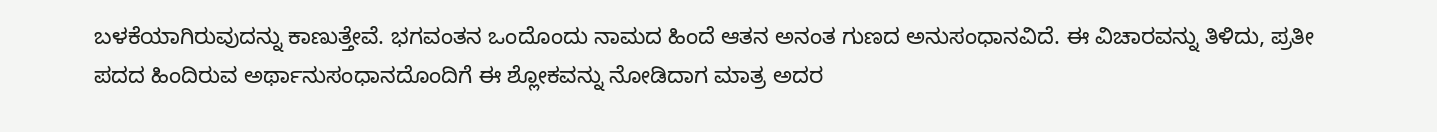ಬಳಕೆಯಾಗಿರುವುದನ್ನು ಕಾಣುತ್ತೇವೆ. ಭಗವಂತನ ಒಂದೊಂದು ನಾಮದ ಹಿಂದೆ ಆತನ ಅನಂತ ಗುಣದ ಅನುಸಂಧಾನವಿದೆ. ಈ ವಿಚಾರವನ್ನು ತಿಳಿದು, ಪ್ರತೀ ಪದದ ಹಿಂದಿರುವ ಅರ್ಥಾನುಸಂಧಾನದೊಂದಿಗೆ ಈ ಶ್ಲೋಕವನ್ನು ನೋಡಿದಾಗ ಮಾತ್ರ ಅದರ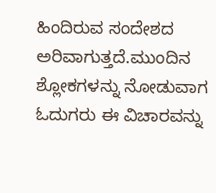ಹಿಂದಿರುವ ಸಂದೇಶದ ಅರಿವಾಗುತ್ತದೆ.ಮುಂದಿನ ಶ್ಲೋಕಗಳನ್ನು ನೋಡುವಾಗ ಓದುಗರು ಈ ವಿಚಾರವನ್ನು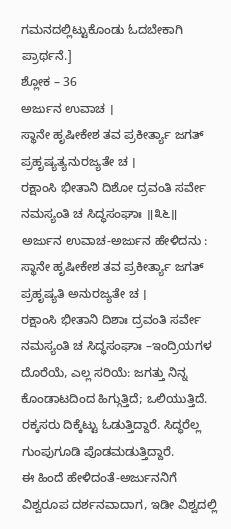ಗಮನದಲ್ಲಿಟ್ಟುಕೊಂಡು ಓದಬೇಕಾಗಿ ಪ್ರಾರ್ಥನೆ.]
ಶ್ಲೋಕ – 36
ಅರ್ಜುನ ಉವಾಚ ।
ಸ್ಥಾನೇ ಹೃಷೀಕೇಶ ತವ ಪ್ರಕೀರ್ತ್ಯಾ ಜಗತ್ ಪ್ರಹೃಷ್ಯತ್ಯನುರಜ್ಯತೇ ಚ ।
ರಕ್ಷಾಂಸಿ ಭೀತಾನಿ ದಿಶೋ ದ್ರವಂತಿ ಸರ್ವೇ ನಮಸ್ಯಂತಿ ಚ ಸಿದ್ಧಸಂಘಾಃ ॥೩೬॥
ಅರ್ಜುನ ಉವಾಚ-ಅರ್ಜುನ ಹೇಳಿದನು :
ಸ್ಥಾನೇ ಹೃಷೀಕೇಶ ತವ ಪ್ರಕೀರ್ತ್ಯಾ ಜಗತ್ ಪ್ರಹೃಷ್ಯತಿ ಅನುರಜ್ಯತೇ ಚ ।
ರಕ್ಷಾಂಸಿ ಭೀತಾನಿ ದಿಶಾಃ ದ್ರವಂತಿ ಸರ್ವೇ ನಮಸ್ಯಂತಿ ಚ ಸಿದ್ಧಸಂಘಾಃ –ಇಂದ್ರಿಯಗಳ ದೊರೆಯೆ, ಎಲ್ಲ ಸರಿಯೆ: ಜಗತ್ತು ನಿನ್ನ ಕೊಂಡಾಟದಿಂದ ಹಿಗ್ಗುತ್ತಿದೆ; ಒಲಿಯುತ್ತಿದೆ. ರಕ್ಕಸರು ದಿಕ್ಕೆಟ್ಟು ಓಡುತ್ತಿದ್ದಾರೆ. ಸಿದ್ಧರೆಲ್ಲ ಗುಂಪುಗೂಡಿ ಪೊಡಮಡುತ್ತಿದ್ದಾರೆ.
ಈ ಹಿಂದೆ ಹೇಳಿದಂತೆ-ಅರ್ಜುನನಿಗೆ ವಿಶ್ವರೂಪ ದರ್ಶನವಾದಾಗ, ಇಡೀ ವಿಶ್ವದಲ್ಲಿ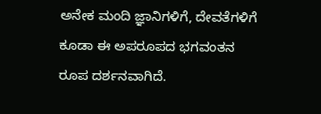ಅನೇಕ ಮಂದಿ ಜ್ಞಾನಿಗಳಿಗೆ, ದೇವತೆಗಳಿಗೆ ಕೂಡಾ ಈ ಅಪರೂಪದ ಭಗವಂತನ ರೂಪ ದರ್ಶನವಾಗಿದೆ.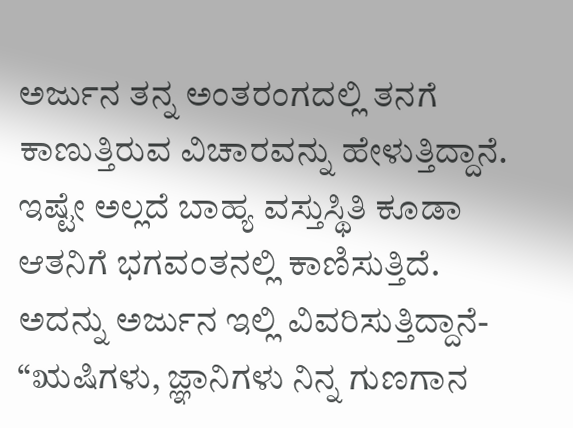ಅರ್ಜುನ ತನ್ನ ಅಂತರಂಗದಲ್ಲಿ ತನಗೆ ಕಾಣುತ್ತಿರುವ ವಿಚಾರವನ್ನು ಹೇಳುತ್ತಿದ್ದಾನೆ. ಇಷ್ಟೇ ಅಲ್ಲದೆ ಬಾಹ್ಯ ವಸ್ತುಸ್ಥಿತಿ ಕೂಡಾ ಆತನಿಗೆ ಭಗವಂತನಲ್ಲಿ ಕಾಣಿಸುತ್ತಿದೆ. ಅದನ್ನು ಅರ್ಜುನ ಇಲ್ಲಿ ವಿವರಿಸುತ್ತಿದ್ದಾನೆ- “ಋಷಿಗಳು, ಜ್ಞಾನಿಗಳು ನಿನ್ನ ಗುಣಗಾನ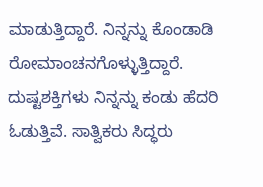ಮಾಡುತ್ತಿದ್ದಾರೆ. ನಿನ್ನನ್ನು ಕೊಂಡಾಡಿ ರೋಮಾಂಚನಗೊಳ್ಳುತ್ತಿದ್ದಾರೆ. ದುಷ್ಟಶಕ್ತಿಗಳು ನಿನ್ನನ್ನು ಕಂಡು ಹೆದರಿ ಓಡುತ್ತಿವೆ. ಸಾತ್ವಿಕರು ಸಿದ್ಧರು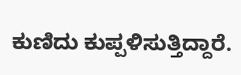ಕುಣಿದು ಕುಪ್ಪಳಿಸುತ್ತಿದ್ದಾರೆ.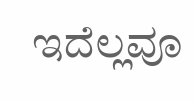ಇದೆಲ್ಲವೂ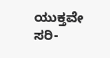ಯುಕ್ತವೇ ಸರಿ-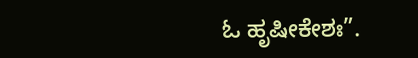ಓ ಹೃಷೀಕೇಶಃ”.